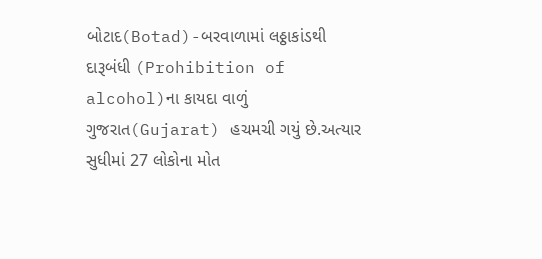બોટાદ(Botad)-બરવાળામાં લઠ્ઠાકાંડથી દારૂબંધી (Prohibition of alcohol)ના કાયદા વાળું ગુજરાત(Gujarat) હચમચી ગયું છે.અત્યાર સુધીમાં 27 લોકોના મોત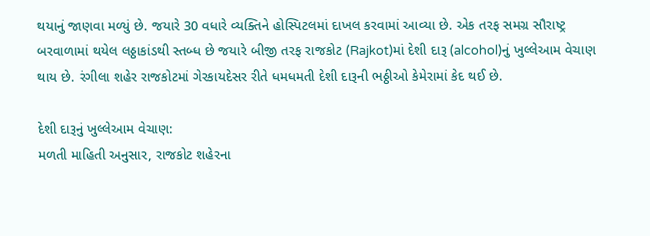થયાનું જાણવા મળ્યું છે. જયારે 30 વધારે વ્યક્તિને હોસ્પિટલમાં દાખલ કરવામાં આવ્યા છે. એક તરફ સમગ્ર સૌરાષ્ટ્ર બરવાળામાં થયેલ લઠ્ઠાકાંડથી સ્તબ્ધ છે જયારે બીજી તરફ રાજકોટ (Rajkot)માં દેશી દારૂ (alcohol)નું ખુલ્લેઆમ વેચાણ થાય છે. રંગીલા શહેર રાજકોટમાં ગેરકાયદેસર રીતે ધમધમતી દેશી દારૂની ભઠ્ઠીઓ કેમેરામાં કેદ થઈ છે.

દેશી દારૂનું ખુલ્લેઆમ વેચાણ:
મળતી માહિતી અનુસાર, રાજકોટ શહેરના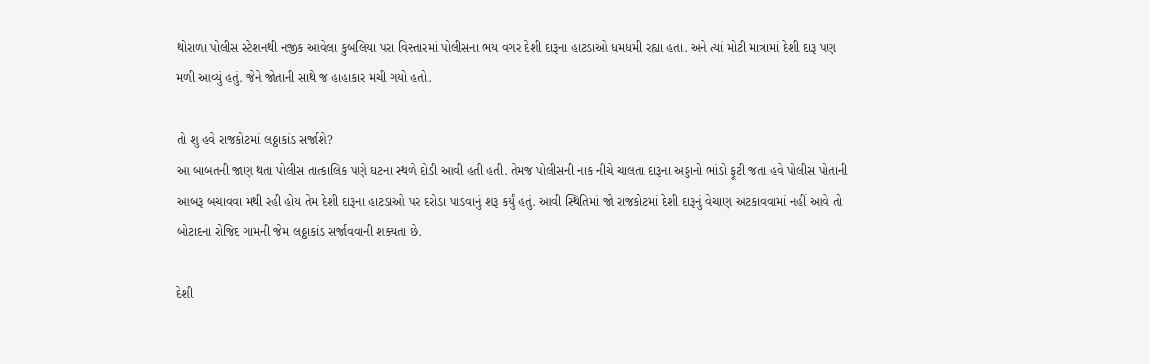થોરાળા પોલીસ સ્ટેશનથી નજીક આવેલા કુબલિયા પરા વિસ્તારમાં પોલીસના ભય વગર દેશી દારૂના હાટડાઓ ધમધમી રહ્યા હતા. અને ત્યાં મોટી માત્રામાં દેશી દારૂ પણ મળી આવ્યું હતું. જેને જોતાની સાથે જ હાહાકાર મચી ગયો હતો.

તો શુ હવે રાજકોટમાં લઠ્ઠાકાંડ સર્જાશે?
આ બાબતની જાણ થતા પોલીસ તાત્કાલિક પણે ઘટના સ્થળે દોડી આવી હતી હતી. તેમજ પોલીસની નાક નીચે ચાલતા દારૂના અડ્ડાનો ભાંડો ફૂટી જતા હવે પોલીસ પોતાની આબરૂ બચાવવા મથી રહી હોય તેમ દેશી દારૂના હાટડાઓ પર દરોડા પાડવાનું શરૂ કર્યું હતું. આવી સ્થિતિમાં જો રાજકોટમાં દેશી દારૂનું વેચાણ અટકાવવામાં નહીં આવે તો બોટાદના રોજિદ ગામની જેમ લઠ્ઠાકાંડ સર્જાવવાની શક્યતા છે.

દેશી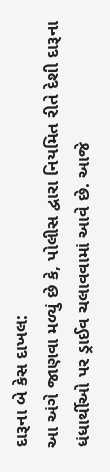દારૂના બે કેસ દાખલ:
આ અંગે જાણવા મળ્યું છે કે, પોલીસ દ્વારા નિયમિત રીતે દેશી દારૂના ધંધાર્થીઓ પર ડ્રાઈવ ચલાવવામાં આવે છે. આજે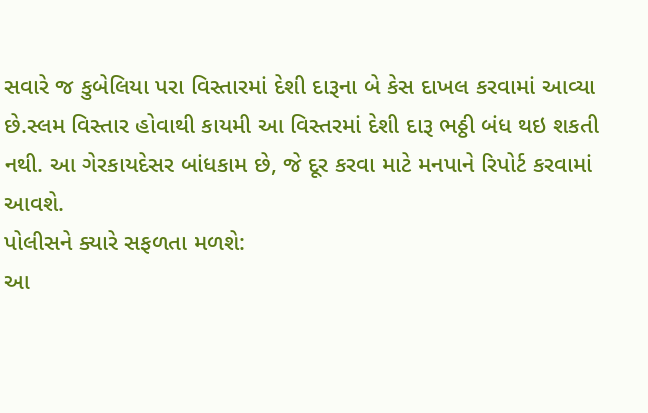સવારે જ કુબેલિયા પરા વિસ્તારમાં દેશી દારૂના બે કેસ દાખલ કરવામાં આવ્યા છે.સ્લમ વિસ્તાર હોવાથી કાયમી આ વિસ્તરમાં દેશી દારૂ ભઠ્ઠી બંધ થઇ શકતી નથી. આ ગેરકાયદેસર બાંધકામ છે, જે દૂર કરવા માટે મનપાને રિપોર્ટ કરવામાં આવશે.
પોલીસને ક્યારે સફળતા મળશે:
આ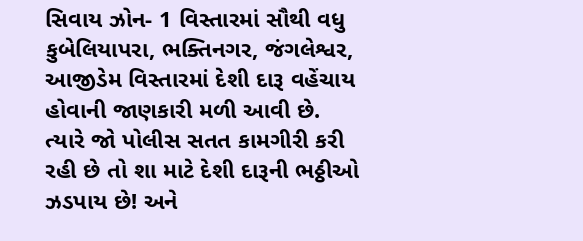સિવાય ઝોન- 1 વિસ્તારમાં સૌથી વધુ કુબેલિયાપરા, ભક્તિનગર, જંગલેશ્વર, આજીડેમ વિસ્તારમાં દેશી દારૂ વહેંચાય હોવાની જાણકારી મળી આવી છે. ત્યારે જો પોલીસ સતત કામગીરી કરી રહી છે તો શા માટે દેશી દારૂની ભઠ્ઠીઓ ઝડપાય છે! અને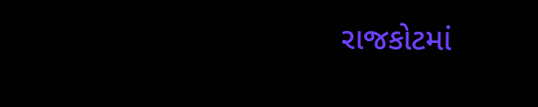રાજકોટમાં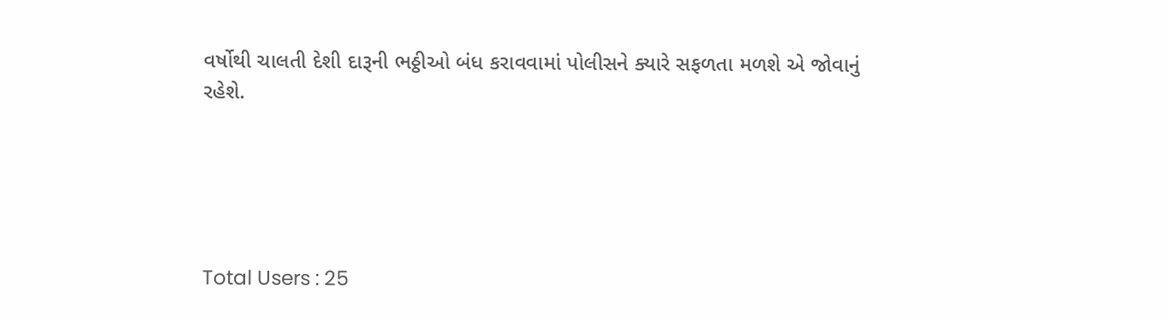વર્ષોથી ચાલતી દેશી દારૂની ભઠ્ઠીઓ બંધ કરાવવામાં પોલીસને ક્યારે સફળતા મળશે એ જોવાનું રહેશે.





Total Users : 25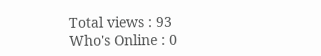Total views : 93
Who's Online : 0